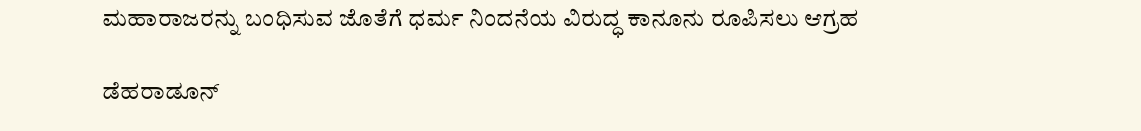ಮಹಾರಾಜರನ್ನು ಬಂಧಿಸುವ ಜೊತೆಗೆ ಧರ್ಮ ನಿಂದನೆಯ ವಿರುದ್ಧ ಕಾನೂನು ರೂಪಿಸಲು ಆಗ್ರಹ

ಡೆಹರಾಡೂನ್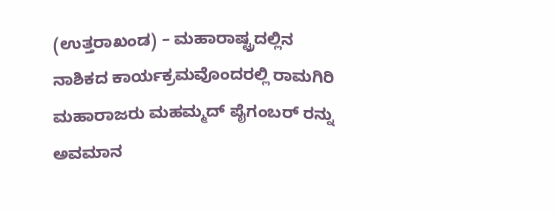(ಉತ್ತರಾಖಂಡ) – ಮಹಾರಾಷ್ಟ್ರದಲ್ಲಿನ ನಾಶಿಕದ ಕಾರ್ಯಕ್ರಮವೊಂದರಲ್ಲಿ ರಾಮಗಿರಿ ಮಹಾರಾಜರು ಮಹಮ್ಮದ್ ಪೈಗಂಬರ್ ರನ್ನು ಅವಮಾನ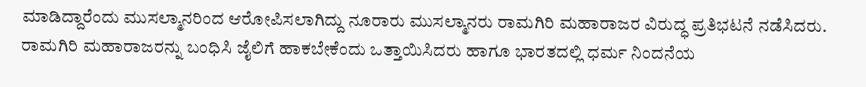ಮಾಡಿದ್ದಾರೆಂದು ಮುಸಲ್ಮಾನರಿಂದ ಆರೋಪಿಸಲಾಗಿದ್ದು ನೂರಾರು ಮುಸಲ್ಮಾನರು ರಾಮಗಿರಿ ಮಹಾರಾಜರ ವಿರುದ್ಧ ಪ್ರತಿಭಟನೆ ನಡೆಸಿದರು. ರಾಮಗಿರಿ ಮಹಾರಾಜರನ್ನು ಬಂಧಿಸಿ ಜೈಲಿಗೆ ಹಾಕಬೇಕೆಂದು ಒತ್ತಾಯಿಸಿದರು ಹಾಗೂ ಭಾರತದಲ್ಲಿ ಧರ್ಮ ನಿಂದನೆಯ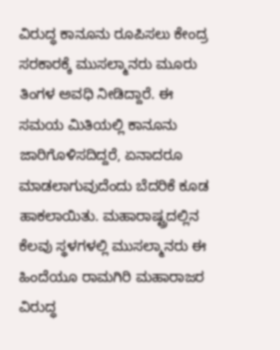ವಿರುದ್ಧ ಕಾನೂನು ರೂಪಿಸಲು ಕೇಂದ್ರ ಸರಕಾರಕ್ಕೆ ಮುಸಲ್ಮಾನರು ಮೂರು ತಿಂಗಳ ಅವಧಿ ನೀಡಿದ್ದಾರೆ. ಈ ಸಮಯ ಮಿತಿಯಲ್ಲಿ ಕಾನೂನು ಜಾರಿಗೊಳಿಸದಿದ್ದರೆ, ಏನಾದರೂ ಮಾಡಲಾಗುವುದೆಂದು ಬೆದರಿಕೆ ಕೂಡ ಹಾಕಲಾಯಿತು. ಮಹಾರಾಷ್ಟ್ರದಲ್ಲಿನ ಕೆಲವು ಸ್ಥಳಗಳಲ್ಲಿ ಮುಸಲ್ಮಾನರು ಈ ಹಿಂದೆಯೂ ರಾಮಗಿರಿ ಮಹಾರಾಜರ ವಿರುದ್ಧ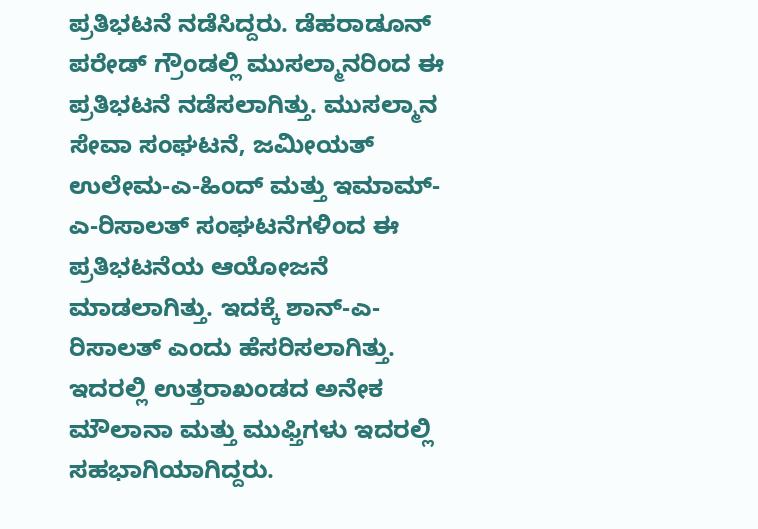ಪ್ರತಿಭಟನೆ ನಡೆಸಿದ್ದರು. ಡೆಹರಾಡೂನ್ ಪರೇಡ್ ಗ್ರೌಂಡಲ್ಲಿ ಮುಸಲ್ಮಾನರಿಂದ ಈ ಪ್ರತಿಭಟನೆ ನಡೆಸಲಾಗಿತ್ತು. ಮುಸಲ್ಮಾನ ಸೇವಾ ಸಂಘಟನೆ, ಜಮೀಯತ್ ಉಲೇಮ-ಎ-ಹಿಂದ್ ಮತ್ತು ಇಮಾಮ್-ಎ-ರಿಸಾಲತ್ ಸಂಘಟನೆಗಳಿಂದ ಈ ಪ್ರತಿಭಟನೆಯ ಆಯೋಜನೆ ಮಾಡಲಾಗಿತ್ತು. ಇದಕ್ಕೆ ಶಾನ್-ಎ-ರಿಸಾಲತ್ ಎಂದು ಹೆಸರಿಸಲಾಗಿತ್ತು. ಇದರಲ್ಲಿ ಉತ್ತರಾಖಂಡದ ಅನೇಕ ಮೌಲಾನಾ ಮತ್ತು ಮುಫ್ತಿಗಳು ಇದರಲ್ಲಿ ಸಹಭಾಗಿಯಾಗಿದ್ದರು.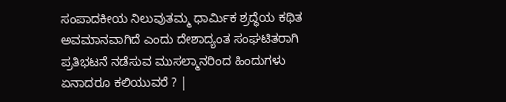ಸಂಪಾದಕೀಯ ನಿಲುವುತಮ್ಮ ಧಾರ್ಮಿಕ ಶ್ರದ್ಧೆಯ ಕಥಿತ ಅವಮಾನವಾಗಿದೆ ಎಂದು ದೇಶಾದ್ಯಂತ ಸಂಘಟಿತರಾಗಿ ಪ್ರತಿಭಟನೆ ನಡೆಸುವ ಮುಸಲ್ಮಾನರಿಂದ ಹಿಂದುಗಳು ಏನಾದರೂ ಕಲಿಯುವರೆ ? |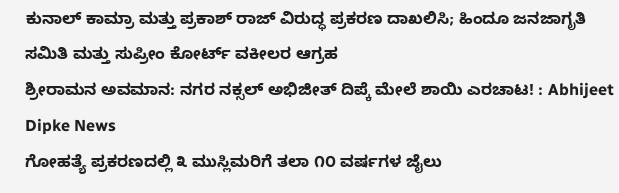ಕುನಾಲ್ ಕಾಮ್ರಾ ಮತ್ತು ಪ್ರಕಾಶ್ ರಾಜ್ ವಿರುದ್ಧ ಪ್ರಕರಣ ದಾಖಲಿಸಿ; ಹಿಂದೂ ಜನಜಾಗೃತಿ ಸಮಿತಿ ಮತ್ತು ಸುಪ್ರೀಂ ಕೋರ್ಟ್ ವಕೀಲರ ಆಗ್ರಹ
ಶ್ರೀರಾಮನ ಅವಮಾನ: ನಗರ ನಕ್ಸಲ್ ಅಭಿಜೀತ್ ದಿಪ್ಕೆ ಮೇಲೆ ಶಾಯಿ ಎರಚಾಟ! : Abhijeet Dipke News
ಗೋಹತ್ಯೆ ಪ್ರಕರಣದಲ್ಲಿ ೩ ಮುಸ್ಲಿಮರಿಗೆ ತಲಾ ೧೦ ವರ್ಷಗಳ ಜೈಲು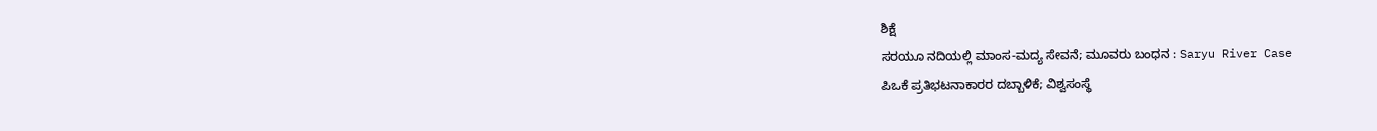ಶಿಕ್ಷೆ
ಸರಯೂ ನದಿಯಲ್ಲಿ ಮಾಂಸ-ಮದ್ಯ ಸೇವನೆ; ಮೂವರು ಬಂಧನ : Saryu River Case
ಪಿಒಕೆ ಪ್ರತಿಭಟನಾಕಾರರ ದಬ್ಬಾಳಿಕೆ; ವಿಶ್ವಸಂಸ್ಥೆ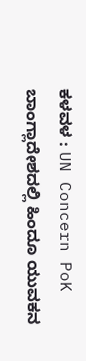ಕಳವಳ : UN Concern PoK
ಬಾಂಗ್ಲಾದೇಶದಲ್ಲಿ ಹಿಂದೂ ಯುವಕನ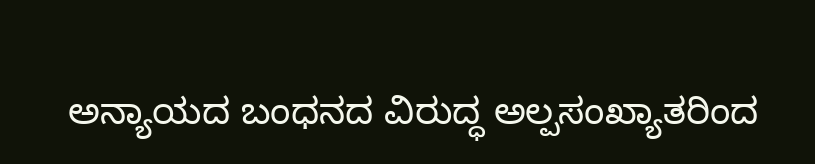ಅನ್ಯಾಯದ ಬಂಧನದ ವಿರುದ್ಧ ಅಲ್ಪಸಂಖ್ಯಾತರಿಂದ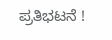ಪ್ರತಿಭಟನೆ !